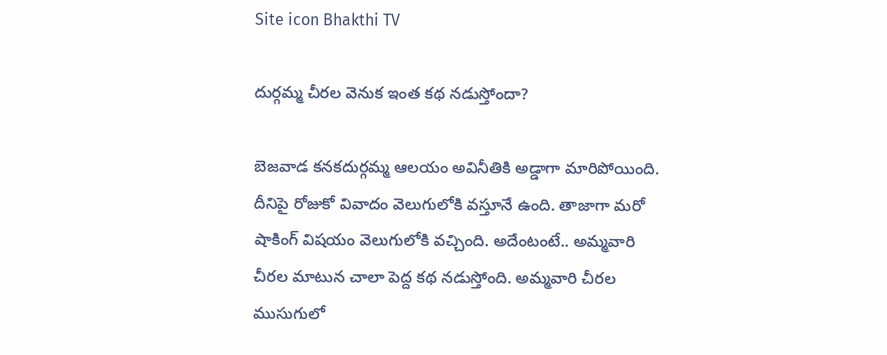Site icon Bhakthi TV

దుర్గమ్మ చీరల వెనుక ఇంత కథ నడుస్తోందా?

బెజవాడ కనకదుర్గమ్మ ఆలయం అవినీతికి అడ్డాగా మారిపోయింది. దీనిపై రోజుకో వివాదం వెలుగులోకి వస్తూనే ఉంది. తాజాగా మరో షాకింగ్ విషయం వెలుగులోకి వచ్చింది. అదేంటంటే.. అమ్మవారి చీరల మాటున చాలా పెద్ద కథ నడుస్తోంది. అమ్మవారి చీరల ముసుగులో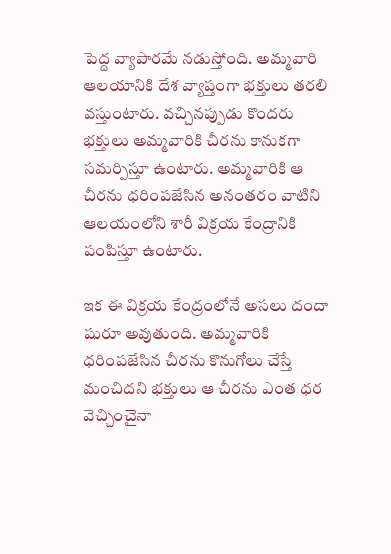పెద్ద వ్యాపారమే నడుస్తోంది. అమ్మవారి ఆలయానికి దేశ వ్యాప్తంగా భక్తులు తరలి వస్తుంటారు. వచ్చినప్పుడు కొందరు భక్తులు అమ్మవారికి చీరను కానుకగా సమర్పిస్తూ ఉంటారు. అమ్మవారికి ఆ చీరను ధరింపజేసిన అనంతరం వాటిని ఆలయంలోని శారీ విక్రయ కేంద్రానికి పంపిస్తూ ఉంటారు.

ఇక ఈ విక్రయ కేంద్రంలోనే అసలు దందా షురూ అవుతుంది. అమ్మవారికి ధరింపజేసిన చీరను కొనుగోలు చేస్తే మంచిదని భక్తులు ఆ చీరను ఎంత ధర వెచ్చించైనా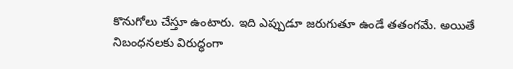కొనుగోలు చేస్తూ ఉంటారు. ఇది ఎప్పుడూ జరుగుతూ ఉండే తతంగమే. అయితే నిబంధనలకు విరుద్ధంగా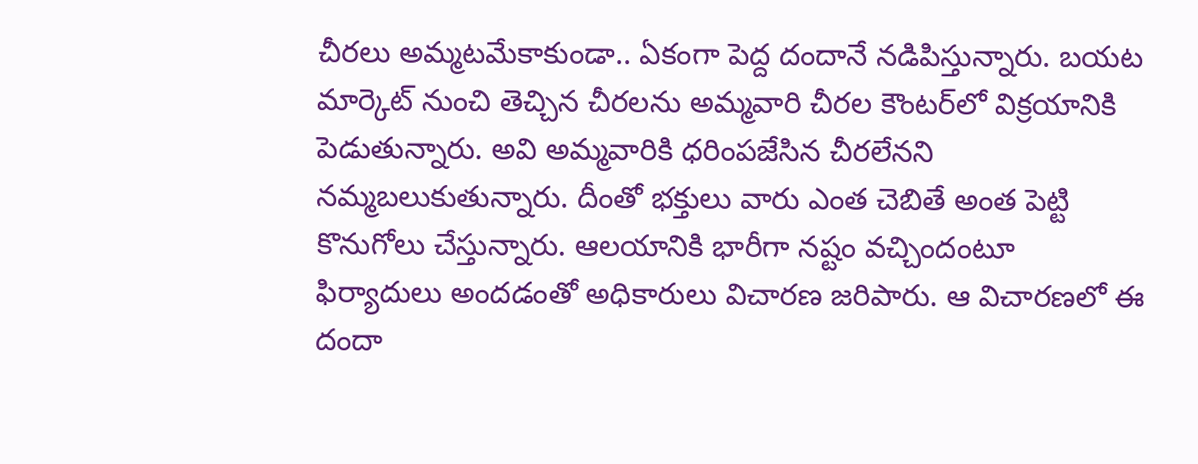చీరలు అమ్మటమేకాకుండా.. ఏకంగా పెద్ద దందానే నడిపిస్తున్నారు. బయట మార్కెట్ నుంచి తెచ్చిన చీరలను అమ్మవారి చీరల కౌంటర్‌లో విక్రయానికి పెడుతున్నారు. అవి అమ్మవారికి ధరింపజేసిన చీరలేనని నమ్మబలుకుతున్నారు. దీంతో భక్తులు వారు ఎంత చెబితే అంత పెట్టి కొనుగోలు చేస్తున్నారు. ఆలయానికి భారీగా నష్టం వచ్చిందంటూ ఫిర్యాదులు అందడంతో అధికారులు విచారణ జరిపారు. ఆ విచారణలో ఈ దందా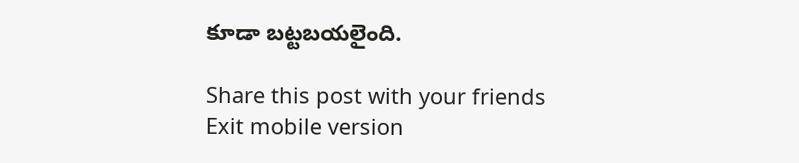కూడా బట్టబయలైంది.

Share this post with your friends
Exit mobile version